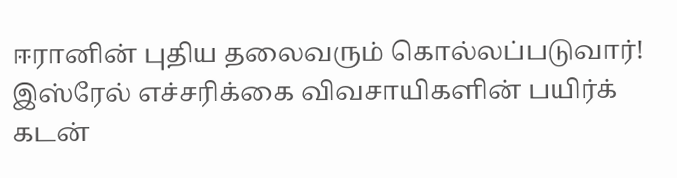ஈரானின் புதிய தலைவரும் கொல்லப்படுவார்! இஸ்ரேல் எச்சரிக்கை விவசாயிகளின் பயிர்க் கடன்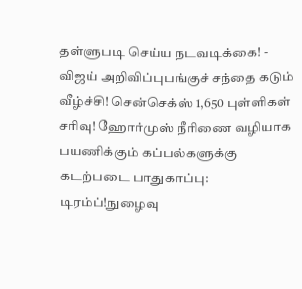தள்ளுபடி செய்ய நடவடிக்கை! - விஜய் அறிவிப்புபங்குச் சந்தை கடும் வீழ்ச்சி! சென்செக்ஸ் 1,650 புள்ளிகள் சரிவு! ஹோர்முஸ் நீரிணை வழியாக பயணிக்கும் கப்பல்களுக்கு கடற்படை பாதுகாப்பு: டிரம்ப்!நுழைவு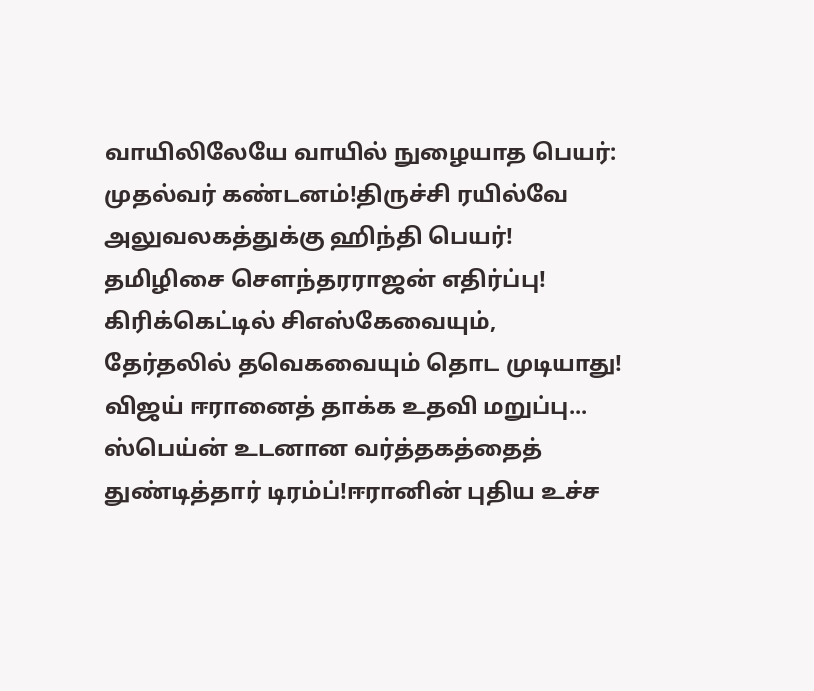வாயிலிலேயே வாயில் நுழையாத பெயர்: முதல்வர் கண்டனம்!திருச்சி ரயில்வே அலுவலகத்துக்கு ஹிந்தி பெயர்! தமிழிசை செளந்தரராஜன் எதிர்ப்பு! கிரிக்கெட்டில் சிஎஸ்கேவையும், தேர்தலில் தவெகவையும் தொட முடியாது! விஜய் ஈரானைத் தாக்க உதவி மறுப்பு... ஸ்பெய்ன் உடனான வர்த்தகத்தைத் துண்டித்தார் டிரம்ப்!ஈரானின் புதிய உச்ச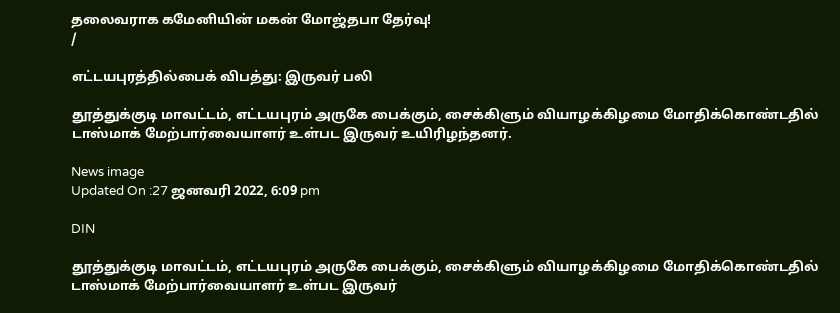தலைவராக கமேனியின் மகன் மோஜ்தபா தேர்வு!
/

எட்டயபுரத்தில்பைக் விபத்து: இருவர் பலி

தூத்துக்குடி மாவட்டம், எட்டயபுரம் அருகே பைக்கும், சைக்கிளும் வியாழக்கிழமை மோதிக்கொண்டதில் டாஸ்மாக் மேற்பார்வையாளர் உள்பட இருவர் உயிரிழந்தனர்.

News image
Updated On :27 ஜனவரி 2022, 6:09 pm

DIN

தூத்துக்குடி மாவட்டம், எட்டயபுரம் அருகே பைக்கும், சைக்கிளும் வியாழக்கிழமை மோதிக்கொண்டதில் டாஸ்மாக் மேற்பார்வையாளர் உள்பட இருவர்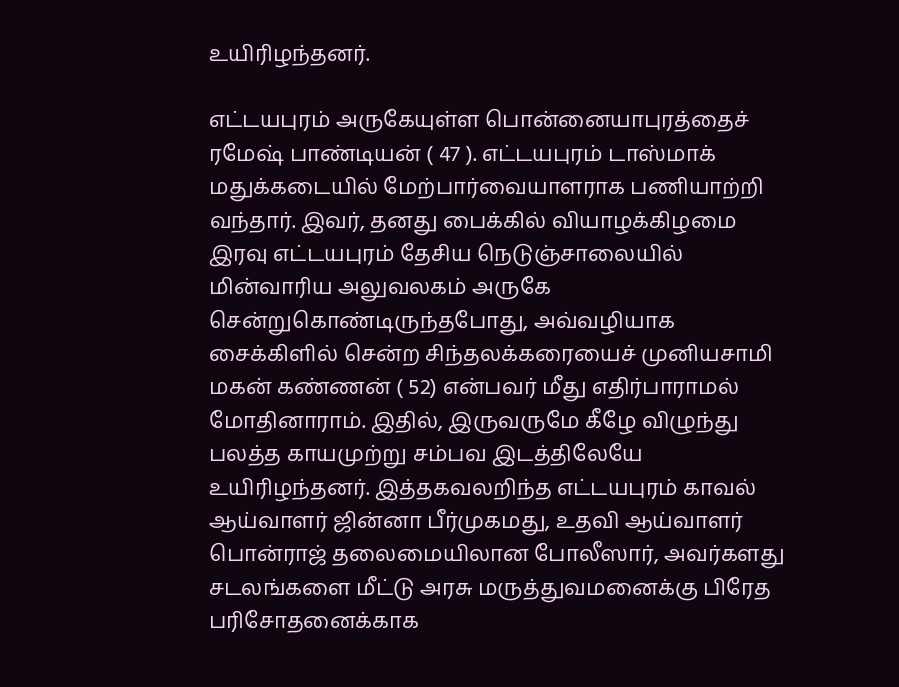உயிரிழந்தனர்.

எட்டயபுரம் அருகேயுள்ள பொன்னையாபுரத்தைச் ரமேஷ் பாண்டியன் ( 47 ). எட்டயபுரம் டாஸ்மாக் மதுக்கடையில் மேற்பார்வையாளராக பணியாற்றி வந்தார். இவர், தனது பைக்கில் வியாழக்கிழமை இரவு எட்டயபுரம் தேசிய நெடுஞ்சாலையில் மின்வாரிய அலுவலகம் அருகே சென்றுகொண்டிருந்தபோது, அவ்வழியாக சைக்கிளில் சென்ற சிந்தலக்கரையைச் முனியசாமி மகன் கண்ணன் ( 52) என்பவர் மீது எதிர்பாராமல் மோதினாராம். இதில், இருவருமே கீழே விழுந்து பலத்த காயமுற்று சம்பவ இடத்திலேயே உயிரிழந்தனர். இத்தகவலறிந்த எட்டயபுரம் காவல் ஆய்வாளர் ஜின்னா பீர்முகமது, உதவி ஆய்வாளர் பொன்ராஜ் தலைமையிலான போலீஸார், அவர்களது சடலங்களை மீட்டு அரசு மருத்துவமனைக்கு பிரேத பரிசோதனைக்காக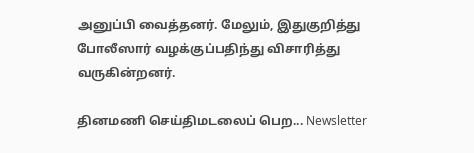அனுப்பி வைத்தனர். மேலும், இதுகுறித்து போலீஸார் வழக்குப்பதிந்து விசாரித்து வருகின்றனர்.

தினமணி செய்திமடலைப் பெற... Newsletter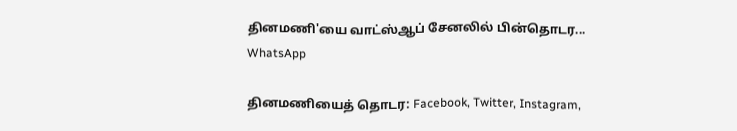தினமணி'யை வாட்ஸ்ஆப் சேனலில் பின்தொடர... WhatsApp

தினமணியைத் தொடர: Facebook, Twitter, Instagram,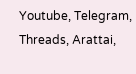Youtube, Telegram, Threads, Arattai,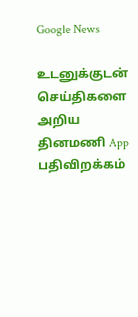Google News

உடனுக்குடன் செய்திகளை அறிய தினமணி App பதிவிறக்கம்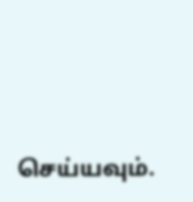செய்யவும்.